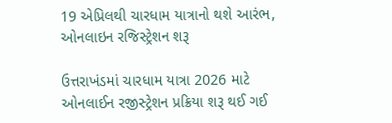19 એપ્રિલથી ચારધામ યાત્રાનો થશે આરંભ, ઓનલાઇન રજિસ્ટ્રેશન શરૂ

ઉત્તરાખંડમાં ચારધામ યાત્રા 2026 માટે ઓનલાઈન રજીસ્ટ્રેશન પ્રક્રિયા શરૂ થઈ ગઈ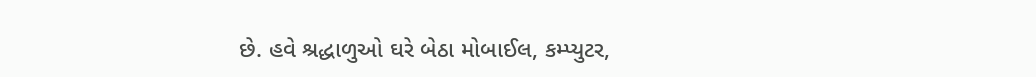છે. હવે શ્રદ્ધાળુઓ ઘરે બેઠા મોબાઈલ, કમ્પ્યુટર,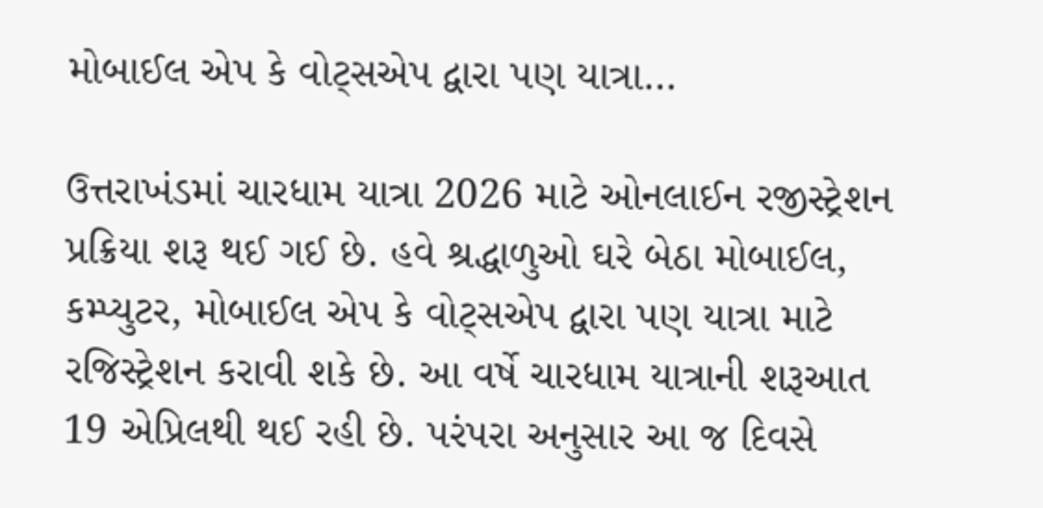મોબાઈલ એપ કે વોટ્સએપ દ્વારા પણ યાત્રા…

ઉત્તરાખંડમાં ચારધામ યાત્રા 2026 માટે ઓનલાઈન રજીસ્ટ્રેશન પ્રક્રિયા શરૂ થઈ ગઈ છે. હવે શ્રદ્ધાળુઓ ઘરે બેઠા મોબાઈલ, કમ્પ્યુટર, મોબાઈલ એપ કે વોટ્સએપ દ્વારા પણ યાત્રા માટે રજિસ્ટ્રેશન કરાવી શકે છે. આ વર્ષે ચારધામ યાત્રાની શરૂઆત 19 એપ્રિલથી થઈ રહી છે. પરંપરા અનુસાર આ જ દિવસે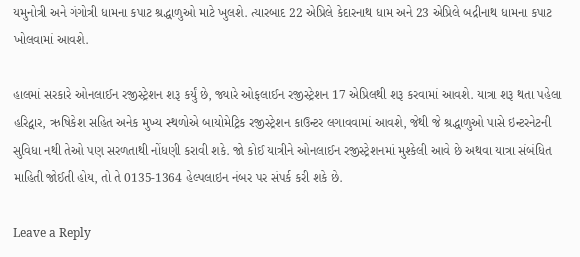યમુનોત્રી અને ગંગોત્રી ધામના કપાટ શ્રદ્ધાળુઓ માટે ખુલશે. ત્યારબાદ 22 એપ્રિલે કેદારનાથ ધામ અને 23 એપ્રિલે બદ્રીનાથ ધામના કપાટ ખોલવામાં આવશે.

હાલમાં સરકારે ઓનલાઈન રજીસ્ટ્રેશન શરૂ કર્યું છે, જ્યારે ઓફલાઈન રજીસ્ટ્રેશન 17 એપ્રિલથી શરૂ કરવામાં આવશે. યાત્રા શરૂ થતા પહેલા હરિદ્વાર, ઋષિકેશ સહિત અનેક મુખ્ય સ્થળોએ બાયોમેટ્રિક રજીસ્ટ્રેશન કાઉન્ટર લગાવવામાં આવશે, જેથી જે શ્રદ્ધાળુઓ પાસે ઇન્ટરનેટની સુવિધા નથી તેઓ પણ સરળતાથી નોંધણી કરાવી શકે. જો કોઈ યાત્રીને ઓનલાઈન રજીસ્ટ્રેશનમાં મુશ્કેલી આવે છે અથવા યાત્રા સંબંધિત માહિતી જોઈતી હોય, તો તે 0135-1364 હેલ્પલાઇન નંબર પર સંપર્ક કરી શકે છે.

Leave a Reply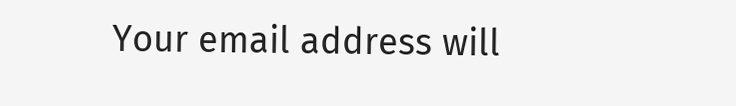Your email address will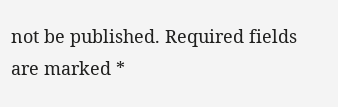not be published. Required fields are marked *